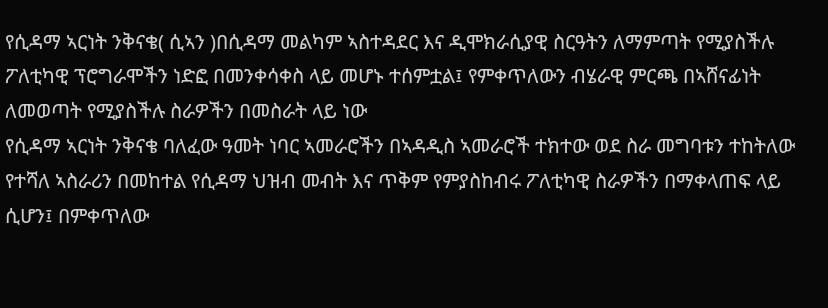የሲዳማ ኣርነት ንቅናቄ( ሲኣን )በሲዳማ መልካም ኣስተዳደር እና ዲሞክራሲያዊ ስርዓትን ለማምጣት የሚያስችሉ ፖለቲካዊ ፕሮግራሞችን ነድፎ በመንቀሳቀስ ላይ መሆኑ ተሰምቷል፤ የምቀጥለውን ብሄራዊ ምርጫ በኣሸናፊነት ለመወጣት የሚያስችሉ ስራዎችን በመስራት ላይ ነው
የሲዳማ ኣርነት ንቅናቄ ባለፈው ዓመት ነባር ኣመራሮችን በኣዳዲስ ኣመራሮች ተክተው ወደ ስራ መግባቱን ተከትለው የተሻለ ኣስራሪን በመከተል የሲዳማ ህዝብ መብት እና ጥቅም የምያስከብሩ ፖለቲካዊ ስራዎችን በማቀላጠፍ ላይ ሲሆን፤ በምቀጥለው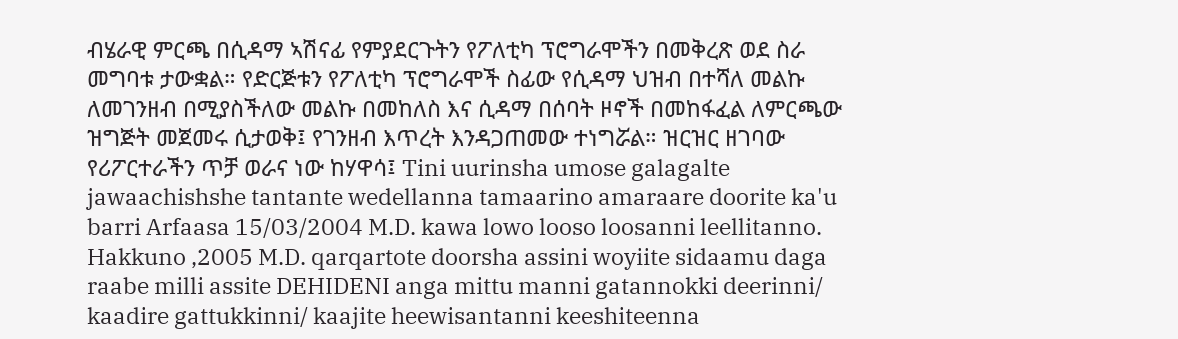ብሄራዊ ምርጫ በሲዳማ ኣሽናፊ የምያደርጉትን የፖለቲካ ፕሮግራሞችን በመቅረጽ ወደ ስራ መግባቱ ታውቋል። የድርጅቱን የፖለቲካ ፕሮግራሞች ስፊው የሲዳማ ህዝብ በተሻለ መልኩ ለመገንዘብ በሚያስችለው መልኩ በመከለስ እና ሲዳማ በሰባት ዞኖች በመከፋፈል ለምርጫው ዝግጅት መጀመሩ ሲታወቅ፤ የገንዘብ እጥረት እንዳጋጠመው ተነግሯል። ዝርዝር ዘገባው የሪፖርተራችን ጥቻ ወራና ነው ከሃዋሳ፤ Tini uurinsha umose galagalte jawaachishshe tantante wedellanna tamaarino amaraare doorite ka'u barri Arfaasa 15/03/2004 M.D. kawa lowo looso loosanni leellitanno. Hakkuno ,2005 M.D. qarqartote doorsha assini woyiite sidaamu daga raabe milli assite DEHIDENI anga mittu manni gatannokki deerinni/ kaadire gattukkinni/ kaajite heewisantanni keeshiteenna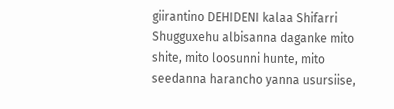giirantino DEHIDENI kalaa Shifarri Shugguxehu albisanna daganke mito shite, mito loosunni hunte, mito seedanna harancho yanna usursiise,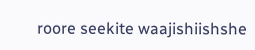roore seekite waajishiishshe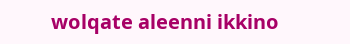wolqate aleenni ikkino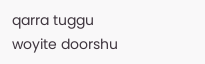qarra tuggu woyite doorshu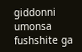giddonni umonsa fushshite ga